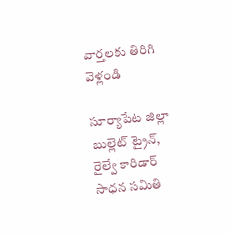వార్తలకు తిరిగి వెళ్లండి

సూర్యాపేట జిల్లా బుల్లెట్ ట్రైన్, రైల్వే కారిడార్ సాధన సమితి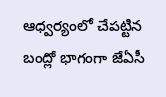ఆధ్వర్యంలో చేపట్టిన బంద్లో భాగంగా జేఏసీ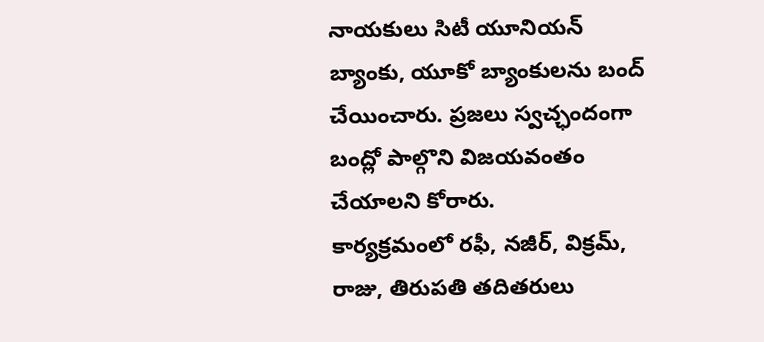నాయకులు సిటీ యూనియన్ బ్యాంకు, యూకో బ్యాంకులను బంద్ చేయించారు. ప్రజలు స్వచ్ఛందంగా బంద్లో పాల్గొని విజయవంతం చేయాలని కోరారు.
కార్యక్రమంలో రఫీ, నజీర్, విక్రమ్, రాజు, తిరుపతి తదితరులు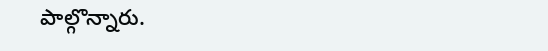పాల్గొన్నారు.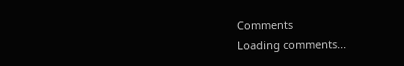Comments
Loading comments...